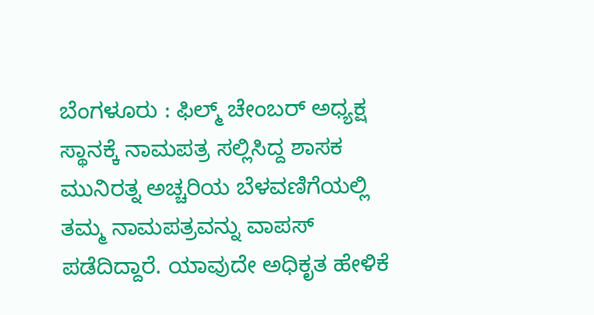ಬೆಂಗಳೂರು : ಫಿಲ್ಮ್ ಚೇಂಬರ್ ಅಧ್ಯಕ್ಷ ಸ್ಥಾನಕ್ಕೆ ನಾಮಪತ್ರ ಸಲ್ಲಿಸಿದ್ದ ಶಾಸಕ ಮುನಿರತ್ನ ಅಚ್ಚರಿಯ ಬೆಳವಣಿಗೆಯಲ್ಲಿ ತಮ್ಮ ನಾಮಪತ್ರವನ್ನು ವಾಪಸ್ ಪಡೆದಿದ್ದಾರೆ. ಯಾವುದೇ ಅಧಿಕೃತ ಹೇಳಿಕೆ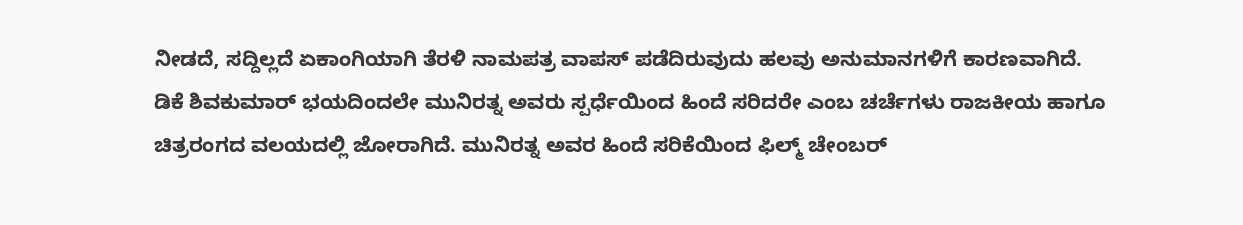ನೀಡದೆ, ಸದ್ದಿಲ್ಲದೆ ಏಕಾಂಗಿಯಾಗಿ ತೆರಳಿ ನಾಮಪತ್ರ ವಾಪಸ್ ಪಡೆದಿರುವುದು ಹಲವು ಅನುಮಾನಗಳಿಗೆ ಕಾರಣವಾಗಿದೆ.
ಡಿಕೆ ಶಿವಕುಮಾರ್ ಭಯದಿಂದಲೇ ಮುನಿರತ್ನ ಅವರು ಸ್ಪರ್ಧೆಯಿಂದ ಹಿಂದೆ ಸರಿದರೇ ಎಂಬ ಚರ್ಚೆಗಳು ರಾಜಕೀಯ ಹಾಗೂ ಚಿತ್ರರಂಗದ ವಲಯದಲ್ಲಿ ಜೋರಾಗಿದೆ. ಮುನಿರತ್ನ ಅವರ ಹಿಂದೆ ಸರಿಕೆಯಿಂದ ಫಿಲ್ಮ್ ಚೇಂಬರ್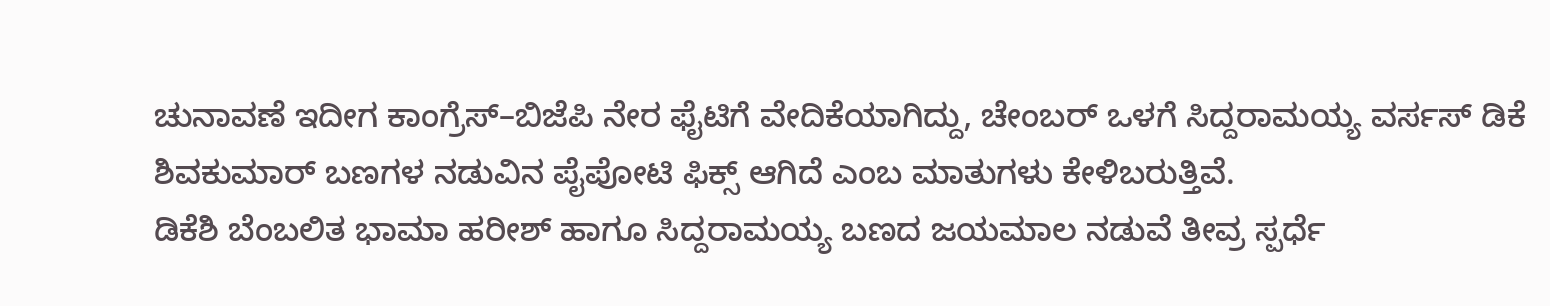ಚುನಾವಣೆ ಇದೀಗ ಕಾಂಗ್ರೆಸ್–ಬಿಜೆಪಿ ನೇರ ಫೈಟಿಗೆ ವೇದಿಕೆಯಾಗಿದ್ದು, ಚೇಂಬರ್ ಒಳಗೆ ಸಿದ್ದರಾಮಯ್ಯ ವರ್ಸಸ್ ಡಿಕೆ ಶಿವಕುಮಾರ್ ಬಣಗಳ ನಡುವಿನ ಪೈಪೋಟಿ ಫಿಕ್ಸ್ ಆಗಿದೆ ಎಂಬ ಮಾತುಗಳು ಕೇಳಿಬರುತ್ತಿವೆ.
ಡಿಕೆಶಿ ಬೆಂಬಲಿತ ಭಾಮಾ ಹರೀಶ್ ಹಾಗೂ ಸಿದ್ದರಾಮಯ್ಯ ಬಣದ ಜಯಮಾಲ ನಡುವೆ ತೀವ್ರ ಸ್ಪರ್ಧೆ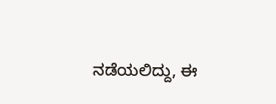ನಡೆಯಲಿದ್ದು, ಈ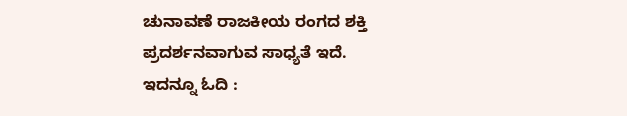ಚುನಾವಣೆ ರಾಜಕೀಯ ರಂಗದ ಶಕ್ತಿ ಪ್ರದರ್ಶನವಾಗುವ ಸಾಧ್ಯತೆ ಇದೆ.
ಇದನ್ನೂ ಓದಿ :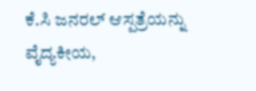ಕೆ.ಸಿ ಜನರಲ್ ಆಸ್ಪತ್ರೆಯನ್ನು ವೈದ್ಯಕೀಯ,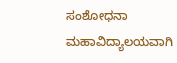ಸಂಶೋಧನಾ ಮಹಾವಿದ್ಯಾಲಯವಾಗಿ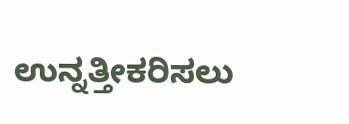ಉನ್ನತ್ತೀಕರಿಸಲು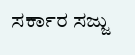ಸರ್ಕಾರ ಸಜ್ಜು